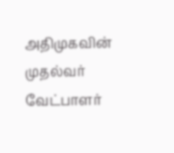அதிமுகவின் முதல்வர் வேட்பாளர்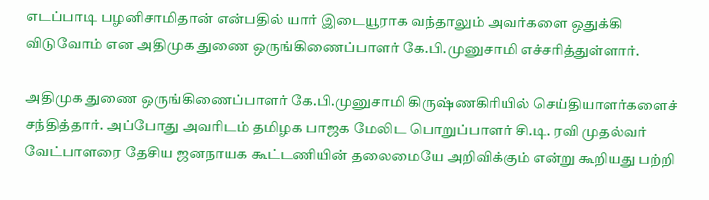எடப்பாடி பழனிசாமிதான் என்பதில் யார் இடையூராக வந்தாலும் அவர்களை ஒதுக்கி விடுவோம் என அதிமுக துணை ஒருங்கிணைப்பாளர் கே.பி.முனுசாமி எச்சரித்துள்ளார்.

அதிமுக துணை ஒருங்கிணைப்பாளர் கே.பி.முனுசாமி கிருஷ்ணகிரியில் செய்தியாளர்களைச் சந்தித்தார். அப்போது அவரிடம் தமிழக பாஜக மேலிட பொறுப்பாளர் சி.டி. ரவி முதல்வர் வேட்பாளரை தேசிய ஜனநாயக கூட்டணியின் தலைமையே அறிவிக்கும் என்று கூறியது பற்றி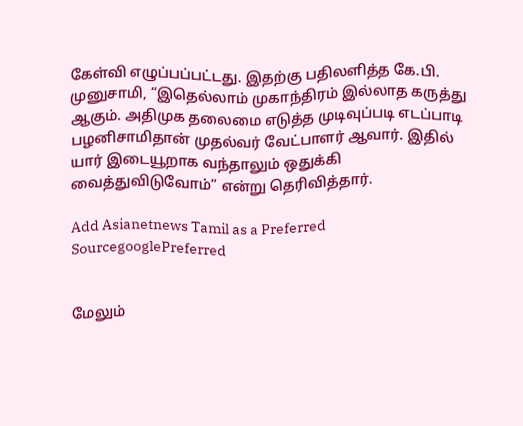கேள்வி எழுப்பப்பட்டது. இதற்கு பதிலளித்த கே.பி. முனுசாமி, “இதெல்லாம் முகாந்திரம் இல்லாத கருத்து ஆகும். அதிமுக தலைமை எடுத்த முடிவுப்படி எடப்பாடி பழனிசாமிதான் முதல்வர் வேட்பாளர் ஆவார். இதில் யார் இடையூறாக வந்தாலும் ஒதுக்கி வைத்துவிடுவோம்” என்று தெரிவித்தார்.

Add Asianetnews Tamil as a Preferred SourcegooglePreferred


மேலும்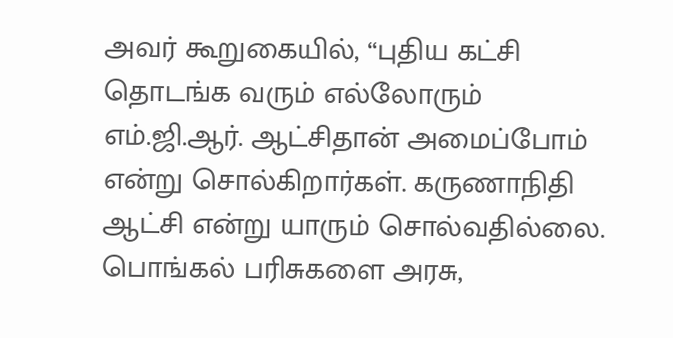அவர் கூறுகையில், “புதிய கட்சி தொடங்க வரும் எல்லோரும் எம்.ஜி.ஆர். ஆட்சிதான் அமைப்போம் என்று சொல்கிறார்கள். கருணாநிதி ஆட்சி என்று யாரும் சொல்வதில்லை. பொங்கல் பரிசுகளை அரசு,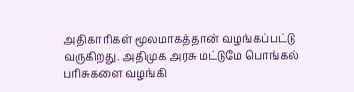அதிகாரிகள் மூலமாகத்தான் வழங்கப்பட்டு வருகிறது. அதிமுக அரசு மட்டுமே பொங்கல் பரிசுகளை வழங்கி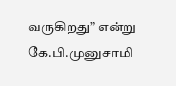வருகிறது” என்று கே.பி.முனுசாமி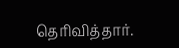தெரிவித்தார்.